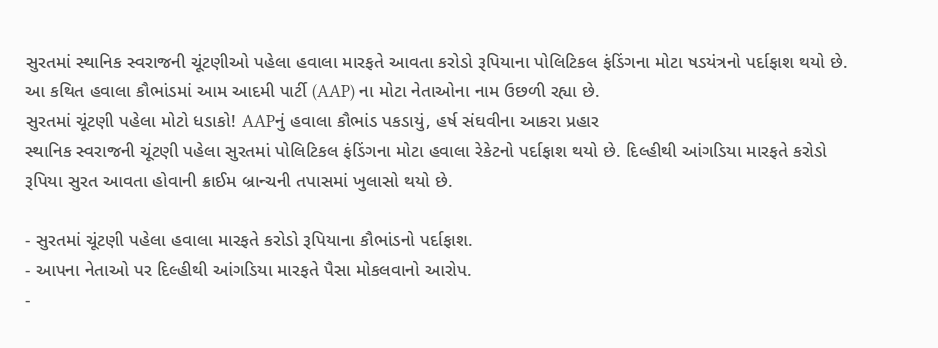સુરતમાં સ્થાનિક સ્વરાજની ચૂંટણીઓ પહેલા હવાલા મારફતે આવતા કરોડો રૂપિયાના પોલિટિકલ ફંડિંગના મોટા ષડયંત્રનો પર્દાફાશ થયો છે. આ કથિત હવાલા કૌભાંડમાં આમ આદમી પાર્ટી (AAP) ના મોટા નેતાઓના નામ ઉછળી રહ્યા છે.
સુરતમાં ચૂંટણી પહેલા મોટો ધડાકો! AAPનું હવાલા કૌભાંડ પકડાયું, હર્ષ સંઘવીના આકરા પ્રહાર
સ્થાનિક સ્વરાજની ચૂંટણી પહેલા સુરતમાં પોલિટિકલ ફંડિંગના મોટા હવાલા રેકેટનો પર્દાફાશ થયો છે. દિલ્હીથી આંગડિયા મારફતે કરોડો રૂપિયા સુરત આવતા હોવાની ક્રાઈમ બ્રાન્ચની તપાસમાં ખુલાસો થયો છે.

- સુરતમાં ચૂંટણી પહેલા હવાલા મારફતે કરોડો રૂપિયાના કૌભાંડનો પર્દાફાશ.
- આપના નેતાઓ પર દિલ્હીથી આંગડિયા મારફતે પૈસા મોકલવાનો આરોપ.
-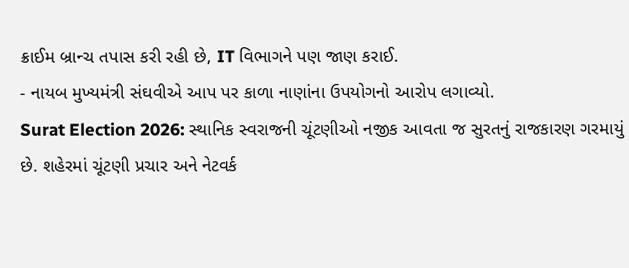ક્રાઈમ બ્રાન્ચ તપાસ કરી રહી છે, IT વિભાગને પણ જાણ કરાઈ.
- નાયબ મુખ્યમંત્રી સંઘવીએ આપ પર કાળા નાણાંના ઉપયોગનો આરોપ લગાવ્યો.
Surat Election 2026: સ્થાનિક સ્વરાજની ચૂંટણીઓ નજીક આવતા જ સુરતનું રાજકારણ ગરમાયું છે. શહેરમાં ચૂંટણી પ્રચાર અને નેટવર્ક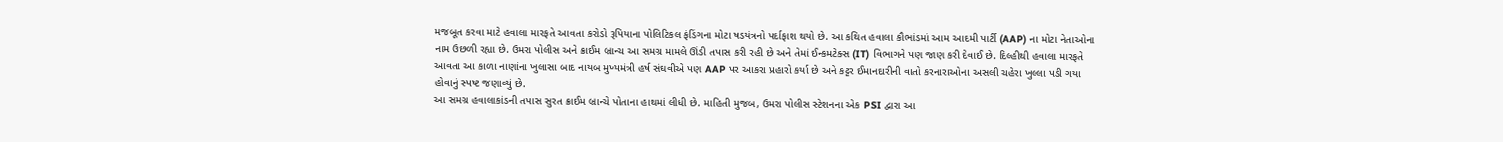મજબૂત કરવા માટે હવાલા મારફતે આવતા કરોડો રૂપિયાના પોલિટિકલ ફંડિંગના મોટા ષડયંત્રનો પર્દાફાશ થયો છે. આ કથિત હવાલા કૌભાંડમાં આમ આદમી પાર્ટી (AAP) ના મોટા નેતાઓના નામ ઉછળી રહ્યા છે. ઉમરા પોલીસ અને ક્રાઈમ બ્રાન્ચ આ સમગ્ર મામલે ઊંડી તપાસ કરી રહી છે અને તેમાં ઈન્કમટેક્સ (IT) વિભાગને પણ જાણ કરી દેવાઈ છે. દિલ્હીથી હવાલા મારફતે આવતા આ કાળા નાણાંના ખુલાસા બાદ નાયબ મુખ્યમંત્રી હર્ષ સંઘવીએ પણ AAP પર આકરા પ્રહારો કર્યા છે અને કટ્ટર ઈમાનદારીની વાતો કરનારાઓના અસલી ચહેરા ખુલ્લા પડી ગયા હોવાનું સ્પષ્ટ જણાવ્યું છે.
આ સમગ્ર હવાલાકાંડની તપાસ સુરત ક્રાઈમ બ્રાન્ચે પોતાના હાથમાં લીધી છે. માહિતી મુજબ, ઉમરા પોલીસ સ્ટેશનના એક PSI દ્વારા આ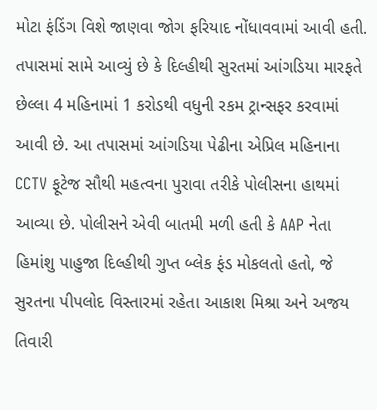મોટા ફંડિંગ વિશે જાણવા જોગ ફરિયાદ નોંધાવવામાં આવી હતી. તપાસમાં સામે આવ્યું છે કે દિલ્હીથી સુરતમાં આંગડિયા મારફતે છેલ્લા 4 મહિનામાં 1 કરોડથી વધુની રકમ ટ્રાન્સફર કરવામાં આવી છે. આ તપાસમાં આંગડિયા પેઢીના એપ્રિલ મહિનાના CCTV ફૂટેજ સૌથી મહત્વના પુરાવા તરીકે પોલીસના હાથમાં આવ્યા છે. પોલીસને એવી બાતમી મળી હતી કે AAP નેતા હિમાંશુ પાહુજા દિલ્હીથી ગુપ્ત બ્લેક ફંડ મોકલતો હતો, જે સુરતના પીપલોદ વિસ્તારમાં રહેતા આકાશ મિશ્રા અને અજય તિવારી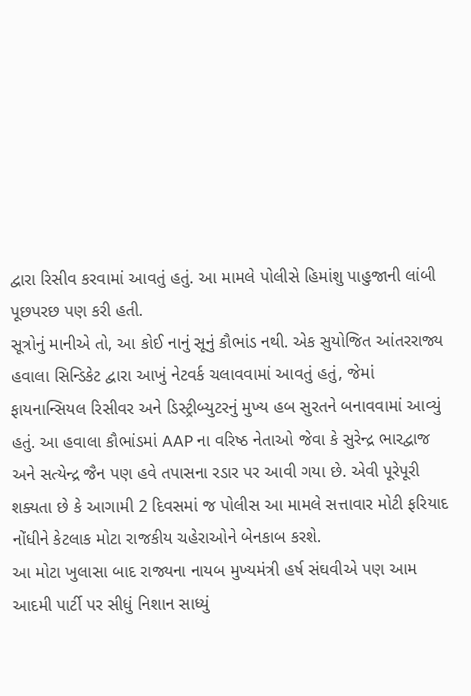દ્વારા રિસીવ કરવામાં આવતું હતું. આ મામલે પોલીસે હિમાંશુ પાહુજાની લાંબી પૂછપરછ પણ કરી હતી.
સૂત્રોનું માનીએ તો, આ કોઈ નાનું સૂનું કૌભાંડ નથી. એક સુયોજિત આંતરરાજ્ય હવાલા સિન્ડિકેટ દ્વારા આખું નેટવર્ક ચલાવવામાં આવતું હતું, જેમાં ફાયનાન્સિયલ રિસીવર અને ડિસ્ટ્રીબ્યુટરનું મુખ્ય હબ સુરતને બનાવવામાં આવ્યું હતું. આ હવાલા કૌભાંડમાં AAP ના વરિષ્ઠ નેતાઓ જેવા કે સુરેન્દ્ર ભારદ્વાજ અને સત્યેન્દ્ર જૈન પણ હવે તપાસના રડાર પર આવી ગયા છે. એવી પૂરેપૂરી શક્યતા છે કે આગામી 2 દિવસમાં જ પોલીસ આ મામલે સત્તાવાર મોટી ફરિયાદ નોંધીને કેટલાક મોટા રાજકીય ચહેરાઓને બેનકાબ કરશે.
આ મોટા ખુલાસા બાદ રાજ્યના નાયબ મુખ્યમંત્રી હર્ષ સંઘવીએ પણ આમ આદમી પાર્ટી પર સીધું નિશાન સાધ્યું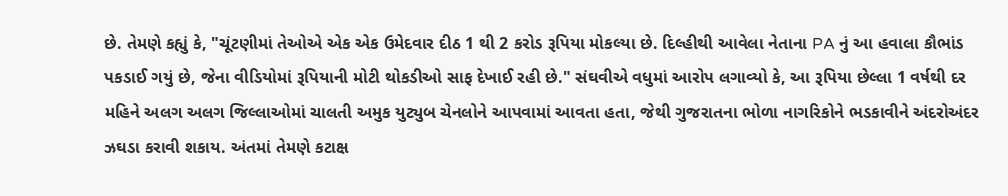છે. તેમણે કહ્યું કે, "ચૂંટણીમાં તેઓએ એક એક ઉમેદવાર દીઠ 1 થી 2 કરોડ રૂપિયા મોકલ્યા છે. દિલ્હીથી આવેલા નેતાના PA નું આ હવાલા કૌભાંડ પકડાઈ ગયું છે, જેના વીડિયોમાં રૂપિયાની મોટી થોકડીઓ સાફ દેખાઈ રહી છે." સંઘવીએ વધુમાં આરોપ લગાવ્યો કે, આ રૂપિયા છેલ્લા 1 વર્ષથી દર મહિને અલગ અલગ જિલ્લાઓમાં ચાલતી અમુક યુટ્યુબ ચેનલોને આપવામાં આવતા હતા, જેથી ગુજરાતના ભોળા નાગરિકોને ભડકાવીને અંદરોઅંદર ઝઘડા કરાવી શકાય. અંતમાં તેમણે કટાક્ષ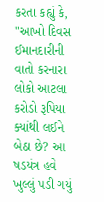કરતા કહ્યું કે, "આખો દિવસ ઈમાનદારીની વાતો કરનારા લોકો આટલા કરોડો રૂપિયા ક્યાંથી લઈને બેઠા છે? આ ષડયંત્ર હવે ખુલ્લું પડી ગયું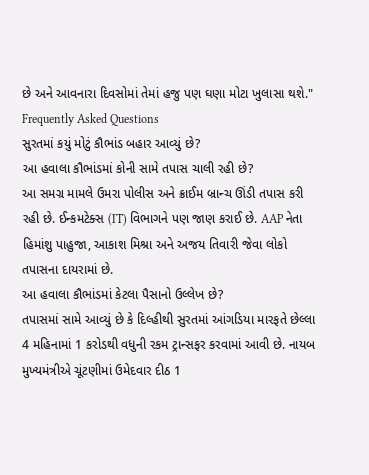છે અને આવનારા દિવસોમાં તેમાં હજુ પણ ઘણા મોટા ખુલાસા થશે."
Frequently Asked Questions
સુરતમાં કયું મોટું કૌભાંડ બહાર આવ્યું છે?
આ હવાલા કૌભાંડમાં કોની સામે તપાસ ચાલી રહી છે?
આ સમગ્ર મામલે ઉમરા પોલીસ અને ક્રાઈમ બ્રાન્ચ ઊંડી તપાસ કરી રહી છે. ઈન્કમટેક્સ (IT) વિભાગને પણ જાણ કરાઈ છે. AAP નેતા હિમાંશુ પાહુજા, આકાશ મિશ્રા અને અજય તિવારી જેવા લોકો તપાસના દાયરામાં છે.
આ હવાલા કૌભાંડમાં કેટલા પૈસાનો ઉલ્લેખ છે?
તપાસમાં સામે આવ્યું છે કે દિલ્હીથી સુરતમાં આંગડિયા મારફતે છેલ્લા 4 મહિનામાં 1 કરોડથી વધુની રકમ ટ્રાન્સફર કરવામાં આવી છે. નાયબ મુખ્યમંત્રીએ ચૂંટણીમાં ઉમેદવાર દીઠ 1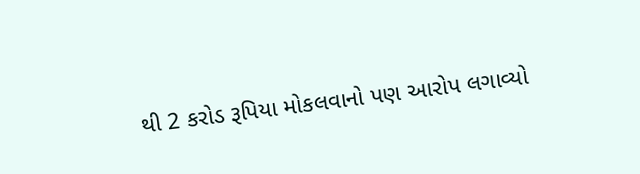થી 2 કરોડ રૂપિયા મોકલવાનો પણ આરોપ લગાવ્યો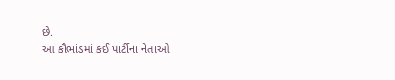છે.
આ કૌભાંડમાં કઈ પાર્ટીના નેતાઓ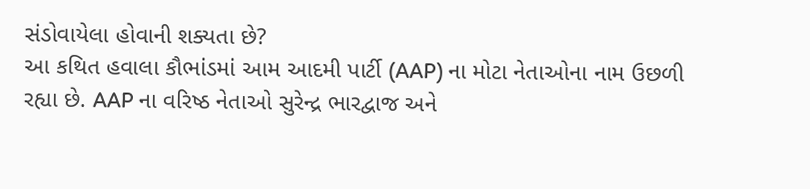સંડોવાયેલા હોવાની શક્યતા છે?
આ કથિત હવાલા કૌભાંડમાં આમ આદમી પાર્ટી (AAP) ના મોટા નેતાઓના નામ ઉછળી રહ્યા છે. AAP ના વરિષ્ઠ નેતાઓ સુરેન્દ્ર ભારદ્વાજ અને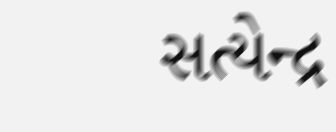સત્યેન્દ્ર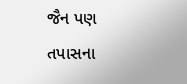જૈન પણ તપાસના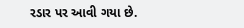રડાર પર આવી ગયા છે.